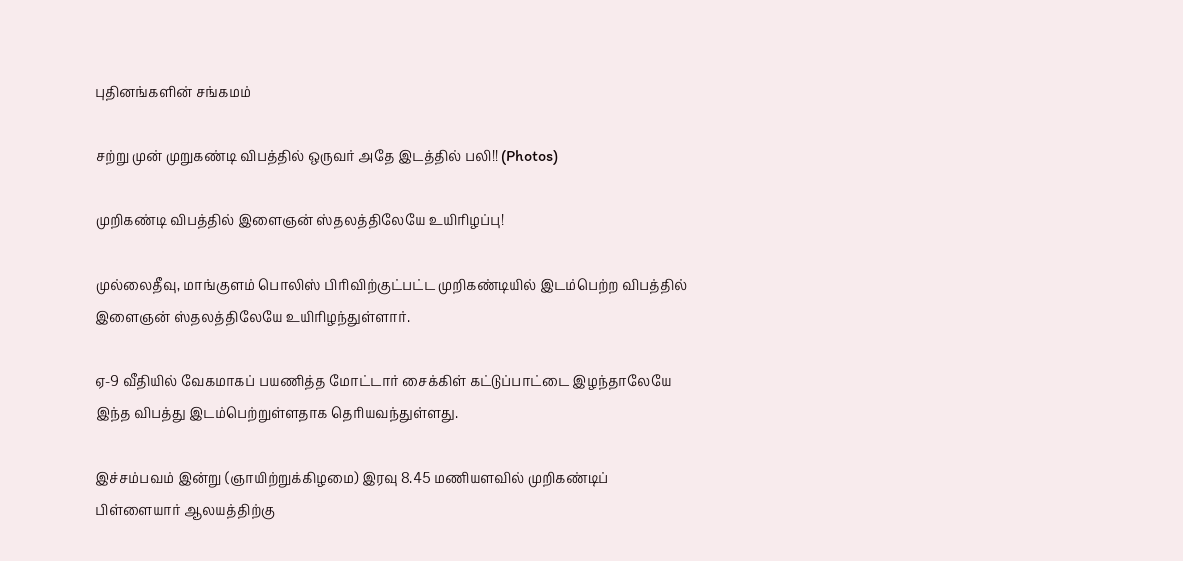புதினங்களின் சங்கமம்

சற்று முன் முறுகண்டி விபத்தில் ஒருவர் அதே இடத்தில் பலி!! (Photos)

முறிகண்டி விபத்தில் இளைஞன் ஸ்தலத்திலேயே உயிரிழப்பு!

முல்லைதீவு, மாங்குளம் பொலிஸ் பிரிவிற்குட்பட்ட முறிகண்டியில் இடம்பெற்ற விபத்தில் இளைஞன் ஸ்தலத்திலேயே உயிரிழந்துள்ளார்.

ஏ-9 வீதியில் வேகமாகப் பயணித்த மோட்டார் சைக்கிள் கட்டுப்பாட்டை இழந்தாலேயே இந்த விபத்து இடம்பெற்றுள்ளதாக தெரியவந்துள்ளது.

இச்சம்பவம் இன்று (ஞாயிற்றுக்கிழமை) இரவு 8.45 மணியளவில் முறிகண்டிப் பிள்ளையார் ஆலயத்திற்கு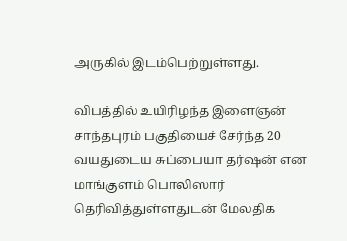அருகில் இடம்பெற்றுள்ளது.

விபத்தில் உயிரிழந்த இளைஞன் சாந்தபுரம் பகுதியைச் சேர்ந்த 20 வயதுடைய சுப்பையா தர்ஷன் என மாங்குளம் பொலிஸார் தெரிவித்துள்ளதுடன் மேலதிக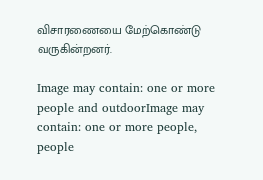விசாரணையை மேற்கொண்டு வருகின்றனர்.

Image may contain: one or more people and outdoorImage may contain: one or more people, people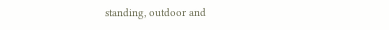standing, outdoor and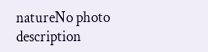natureNo photo description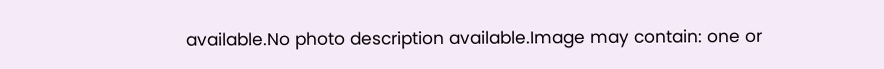available.No photo description available.Image may contain: one or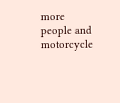more people and motorcycle